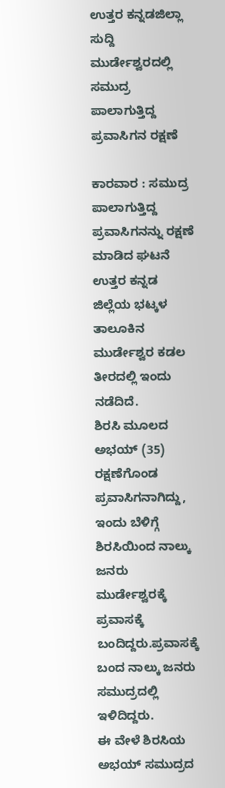ಉತ್ತರ ಕನ್ನಡಜಿಲ್ಲಾ ಸುದ್ದಿ
ಮುರ್ಡೇಶ್ವರದಲ್ಲಿ ಸಮುದ್ರ ಪಾಲಾಗುತ್ತಿದ್ದ ಪ್ರವಾಸಿಗನ ರಕ್ಷಣೆ

ಕಾರವಾರ : ಸಮುದ್ರ ಪಾಲಾಗುತ್ತಿದ್ದ ಪ್ರವಾಸಿಗನನ್ನು ರಕ್ಷಣೆ ಮಾಡಿದ ಘಟನೆ ಉತ್ತರ ಕನ್ನಡ ಜಿಲ್ಲೆಯ ಭಟ್ಕಳ ತಾಲೂಕಿನ ಮುರ್ಡೇಶ್ವರ ಕಡಲ ತೀರದಲ್ಲಿ ಇಂದು ನಡೆದಿದೆ.
ಶಿರಸಿ ಮೂಲದ ಅಭಯ್ (35) ರಕ್ಷಣೆಗೊಂಡ ಪ್ರವಾಸಿಗನಾಗಿದ್ದು, ಇಂದು ಬೆಳಿಗ್ಗೆ ಶಿರಸಿಯಿಂದ ನಾಲ್ಕು ಜನರು ಮುರ್ಡೇಶ್ವರಕ್ಕೆ ಪ್ರವಾಸಕ್ಕೆ ಬಂದಿದ್ದರು.ಪ್ರವಾಸಕ್ಕೆ ಬಂದ ನಾಲ್ಕು ಜನರು ಸಮುದ್ರದಲ್ಲಿ ಇಳಿದಿದ್ದರು.
ಈ ವೇಳೆ ಶಿರಸಿಯ ಅಭಯ್ ಸಮುದ್ರದ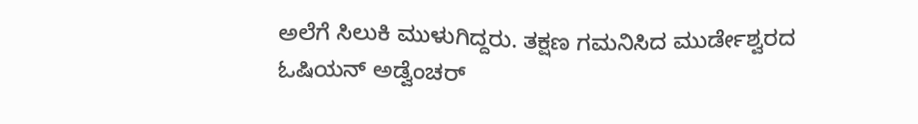ಅಲೆಗೆ ಸಿಲುಕಿ ಮುಳುಗಿದ್ದರು. ತಕ್ಷಣ ಗಮನಿಸಿದ ಮುರ್ಡೇಶ್ವರದ ಓಷಿಯನ್ ಅಡ್ವೆಂಚರ್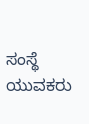ಸಂಸ್ಥೆ ಯುವಕರು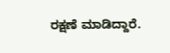ರಕ್ಷಣೆ ಮಾಡಿದ್ದಾರೆ.